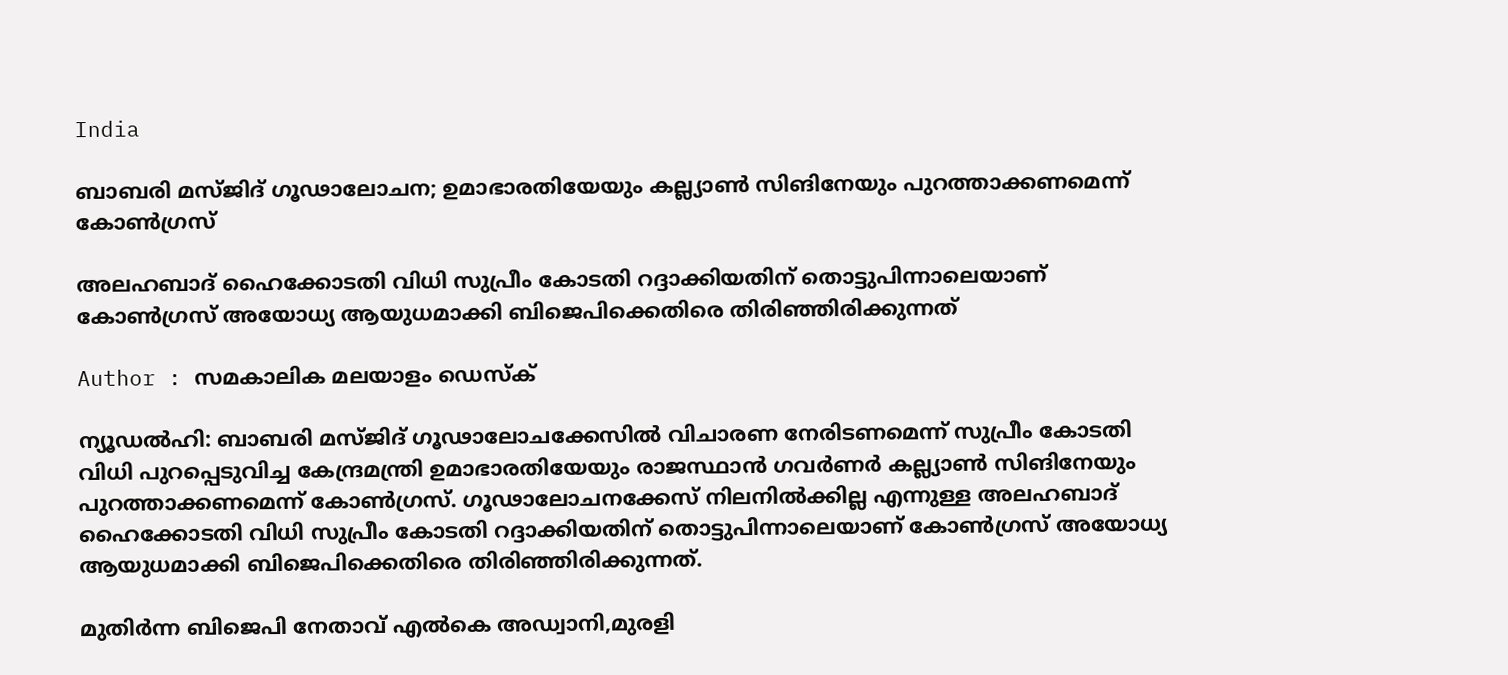India

ബാബരി മസ്ജിദ് ഗൂഢാലോചന; ഉമാഭാരതിയേയും കല്ല്യാണ്‍ സിങിനേയും പുറത്താക്കണമെന്ന് കോണ്‍ഗ്രസ്

അലഹബാദ് ഹൈക്കോടതി വിധി സുപ്രീം കോടതി റദ്ദാക്കിയതിന് തൊട്ടുപിന്നാലെയാണ് കോണ്‍ഗ്രസ് അയോധ്യ ആയുധമാക്കി ബിജെപിക്കെതിരെ തിരിഞ്ഞിരിക്കുന്നത്

Author : സമകാലിക മലയാളം ഡെസ്ക്

ന്യൂഡല്‍ഹി: ബാബരി മസ്ജിദ്‌ ഗൂഢാലോചക്കേസില്‍ വിചാരണ നേരിടണമെന്ന് സുപ്രീം കോടതി വിധി പുറപ്പെടുവിച്ച കേന്ദ്രമന്ത്രി ഉമാഭാരതിയേയും രാജസ്ഥാന്‍ ഗവര്‍ണര്‍ കല്ല്യാണ്‍ സിങിനേയും പുറത്താക്കണമെന്ന് കോണ്‍ഗ്രസ്. ഗൂഢാലോചനക്കേസ് നിലനില്‍ക്കില്ല എന്നുള്ള അലഹബാദ് ഹൈക്കോടതി വിധി സുപ്രീം കോടതി റദ്ദാക്കിയതിന് തൊട്ടുപിന്നാലെയാണ് കോണ്‍ഗ്രസ് അയോധ്യ ആയുധമാക്കി ബിജെപിക്കെതിരെ തിരിഞ്ഞിരിക്കുന്നത്.

മുതിര്‍ന്ന ബിജെപി നേതാവ് എല്‍കെ അഡ്വാനി,മുരളി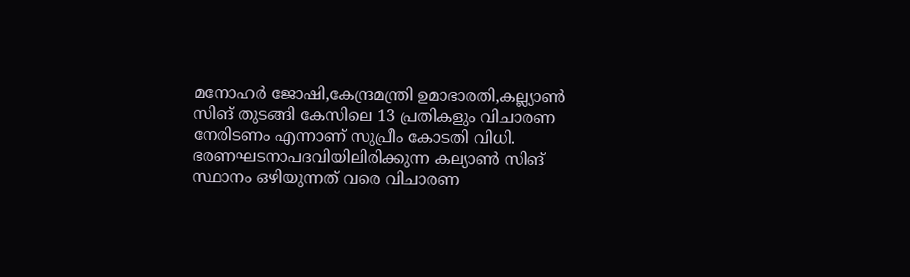മനോഹര്‍ ജോഷി,കേന്ദ്രമന്ത്രി ഉമാഭാരതി,കല്ല്യാണ്‍ സിങ് തുടങ്ങി കേസിലെ 13 പ്രതികളും വിചാരണ നേരിടണം എന്നാണ് സുപ്രീം കോടതി വിധി. ഭരണഘടനാപദവിയിലിരിക്കുന്ന കല്യാണ്‍ സിങ് സ്ഥാനം ഒഴിയുന്നത് വരെ വിചാരണ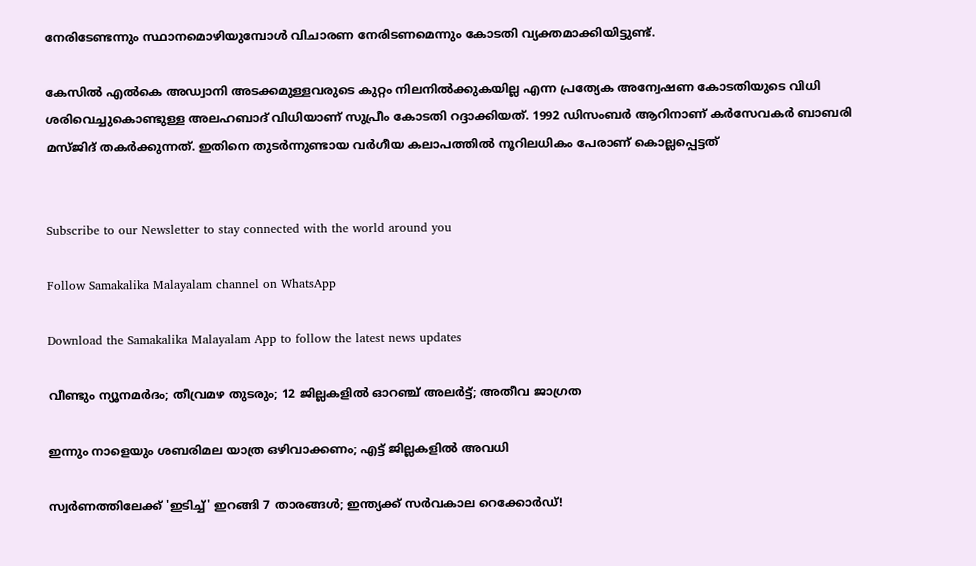നേരിടേണ്ടന്നും സ്ഥാനമൊഴിയുമ്പോള്‍ വിചാരണ നേരിടണമെന്നും കോടതി വ്യക്തമാക്കിയിട്ടുണ്ട്.

കേസില്‍ എല്‍കെ അഡ്വാനി അടക്കമുള്ളവരുടെ കുറ്റം നിലനില്‍ക്കുകയില്ല എന്ന പ്രത്യേക അന്വേഷണ കോടതിയുടെ വിധി ശരിവെച്ചുകൊണ്ടുള്ള അലഹബാദ് വിധിയാണ് സുപ്രീം കോടതി റദ്ദാക്കിയത്. 1992 ഡിസംബര്‍ ആറിനാണ് കര്‍സേവകര്‍ ബാബരി മസ്ജിദ് തകര്‍ക്കുന്നത്. ഇതിനെ തുടര്‍ന്നുണ്ടായ വര്‍ഗീയ കലാപത്തില്‍ നൂറിലധികം പേരാണ് കൊല്ലപ്പെട്ടത്‌


Subscribe to our Newsletter to stay connected with the world around you

Follow Samakalika Malayalam channel on WhatsApp

Download the Samakalika Malayalam App to follow the latest news updates

വീണ്ടും ന്യൂനമര്‍ദം; തീവ്രമഴ തുടരും; 12 ജില്ലകളില്‍ ഓറഞ്ച് അലര്‍ട്ട്; അതീവ ജാഗ്രത

ഇന്നും നാളെയും ശബരിമല യാത്ര ഒഴിവാക്കണം; എട്ട് ജില്ലകളില്‍ അവധി

സ്വർണത്തിലേക്ക് 'ഇടിച്ച്' ഇറങ്ങി 7 താരങ്ങൾ; ഇന്ത്യക്ക് സർവകാല റെക്കോർഡ്!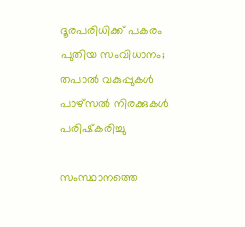ദൂരപരിധിക്ക് പകരം പുതിയ സംവിധാനം; തപാല്‍ വകുപ്പുകള്‍ പാഴ്‌സല്‍ നിരക്കുകള്‍ പരിഷ്‌കരിച്ചു

സംസ്ഥാനത്തെ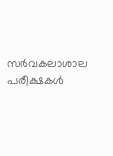സര്‍വകലാശാല പരീക്ഷകള്‍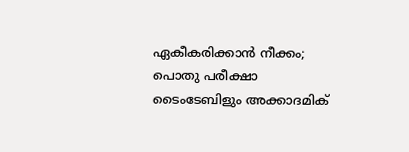ഏകീകരിക്കാന്‍ നീക്കം; പൊതു പരീക്ഷാ ടൈംടേബിളും അക്കാദമിക്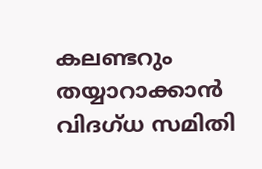കലണ്ടറും തയ്യാറാക്കാന്‍ വിദഗ്ധ സമിതി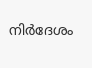നിര്‍ദേശം